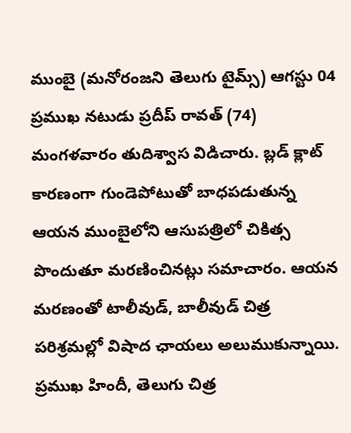ముంబై (మనోరంజని తెలుగు టైమ్స్) ఆగస్టు 04
ప్రముఖ నటుడు ప్రదీప్ రావత్ (74) మంగళవారం తుదిశ్వాస విడిచారు. బ్లడ్ క్లాట్ కారణంగా గుండెపోటుతో బాధపడుతున్న ఆయన ముంబైలోని ఆసుపత్రిలో చికిత్స పొందుతూ మరణించినట్లు సమాచారం. ఆయన మరణంతో టాలీవుడ్, బాలీవుడ్ చిత్ర పరిశ్రమల్లో విషాద ఛాయలు అలుముకున్నాయి.
ప్రముఖ హిందీ, తెలుగు చిత్ర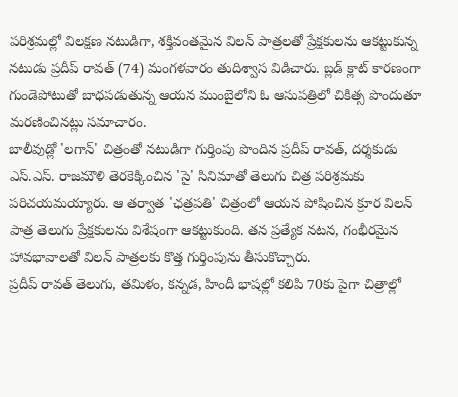పరిశ్రమల్లో విలక్షణ నటుడిగా, శక్తివంతమైన విలన్ పాత్రలతో ప్రేక్షకులను ఆకట్టుకున్న నటుడు ప్రదీప్ రావత్ (74) మంగళవారం తుదిశ్వాస విడిచారు. బ్లడ్ క్లాట్ కారణంగా గుండెపోటుతో బాధపడుతున్న ఆయన ముంబైలోని ఓ ఆసుపత్రిలో చికిత్స పొందుతూ మరణించినట్లు సమాచారం.
బాలీవుడ్లో 'లగాన్' చిత్రంతో నటుడిగా గుర్తింపు పొందిన ప్రదీప్ రావత్, దర్శకుడు ఎస్.ఎస్. రాజమౌళి తెరకెక్కించిన 'సై' సినిమాతో తెలుగు చిత్ర పరిశ్రమకు పరిచయమయ్యారు. ఆ తర్వాత 'ఛత్రపతి' చిత్రంలో ఆయన పోషించిన క్రూర విలన్ పాత్ర తెలుగు ప్రేక్షకులను విశేషంగా ఆకట్టుకుంది. తన ప్రత్యేక నటన, గంభీరమైన హావభావాలతో విలన్ పాత్రలకు కొత్త గుర్తింపును తీసుకొచ్చారు.
ప్రదీప్ రావత్ తెలుగు, తమిళం, కన్నడ, హిందీ భాషల్లో కలిపి 70కు పైగా చిత్రాల్లో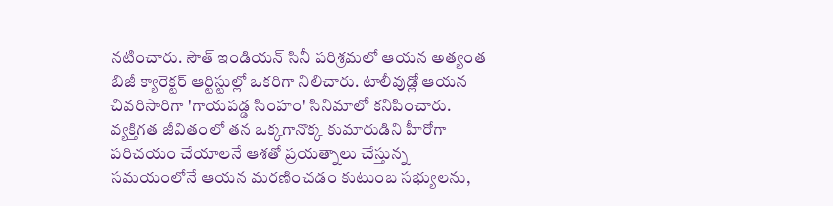నటించారు. సౌత్ ఇండియన్ సినీ పరిశ్రమలో ఆయన అత్యంత బిజీ క్యారెక్టర్ ఆర్టిస్టుల్లో ఒకరిగా నిలిచారు. టాలీవుడ్లో ఆయన చివరిసారిగా 'గాయపడ్డ సింహం' సినిమాలో కనిపించారు.
వ్యక్తిగత జీవితంలో తన ఒక్కగానొక్క కుమారుడిని హీరోగా పరిచయం చేయాలనే ఆశతో ప్రయత్నాలు చేస్తున్న సమయంలోనే ఆయన మరణించడం కుటుంబ సభ్యులను,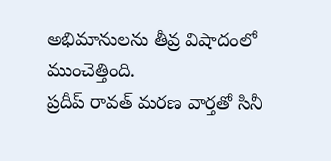అభిమానులను తీవ్ర విషాదంలో ముంచెత్తింది.
ప్రదీప్ రావత్ మరణ వార్తతో సినీ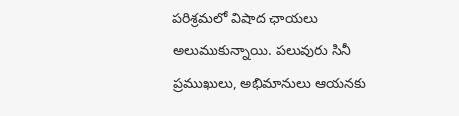పరిశ్రమలో విషాద ఛాయలు అలుముకున్నాయి. పలువురు సినీ ప్రముఖులు, అభిమానులు ఆయనకు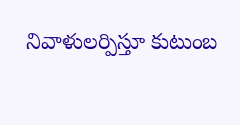నివాళులర్పిస్తూ కుటుంబ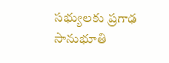సభ్యులకు ప్రగాఢ సానుభూతి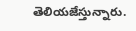తెలియజేస్తున్నారు.